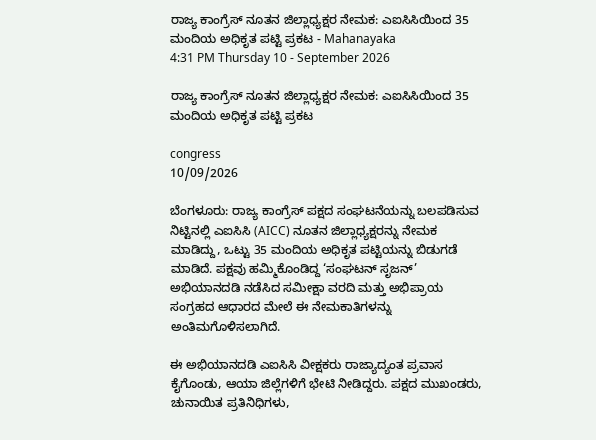ರಾಜ್ಯ ಕಾಂಗ್ರೆಸ್ ನೂತನ ಜಿಲ್ಲಾಧ್ಯಕ್ಷರ ನೇಮಕ: ಎಐಸಿಸಿಯಿಂದ 35 ಮಂದಿಯ ಅಧಿಕೃತ ಪಟ್ಟಿ ಪ್ರಕಟ - Mahanayaka
4:31 PM Thursday 10 - September 2026

ರಾಜ್ಯ ಕಾಂಗ್ರೆಸ್ ನೂತನ ಜಿಲ್ಲಾಧ್ಯಕ್ಷರ ನೇಮಕ: ಎಐಸಿಸಿಯಿಂದ 35 ಮಂದಿಯ ಅಧಿಕೃತ ಪಟ್ಟಿ ಪ್ರಕಟ

congress
10/09/2026

ಬೆಂಗಳೂರು: ರಾಜ್ಯ ಕಾಂಗ್ರೆಸ್ ಪಕ್ಷದ ಸಂಘಟನೆಯನ್ನು ಬಲಪಡಿಸುವ ನಿಟ್ಟಿನಲ್ಲಿ ಎಐಸಿಸಿ (AICC) ನೂತನ ಜಿಲ್ಲಾಧ್ಯಕ್ಷರನ್ನು ನೇಮಕ ಮಾಡಿದ್ದು, ಒಟ್ಟು 35 ಮಂದಿಯ ಅಧಿಕೃತ ಪಟ್ಟಿಯನ್ನು ಬಿಡುಗಡೆ ಮಾಡಿದೆ. ಪಕ್ಷವು ಹಮ್ಮಿಕೊಂಡಿದ್ದ ‘ಸಂಘಟನ್ ಸೃಜನ್’ ಅಭಿಯಾನದಡಿ ನಡೆಸಿದ ಸಮೀಕ್ಷಾ ವರದಿ ಮತ್ತು ಅಭಿಪ್ರಾಯ ಸಂಗ್ರಹದ ಆಧಾರದ ಮೇಲೆ ಈ ನೇಮಕಾತಿಗಳನ್ನು ಅಂತಿಮಗೊಳಿಸಲಾಗಿದೆ.

ಈ ಅಭಿಯಾನದಡಿ ಎಐಸಿಸಿ ವೀಕ್ಷಕರು ರಾಜ್ಯಾದ್ಯಂತ ಪ್ರವಾಸ ಕೈಗೊಂಡು, ಆಯಾ ಜಿಲ್ಲೆಗಳಿಗೆ ಭೇಟಿ ನೀಡಿದ್ದರು. ಪಕ್ಷದ ಮುಖಂಡರು, ಚುನಾಯಿತ ಪ್ರತಿನಿಧಿಗಳು,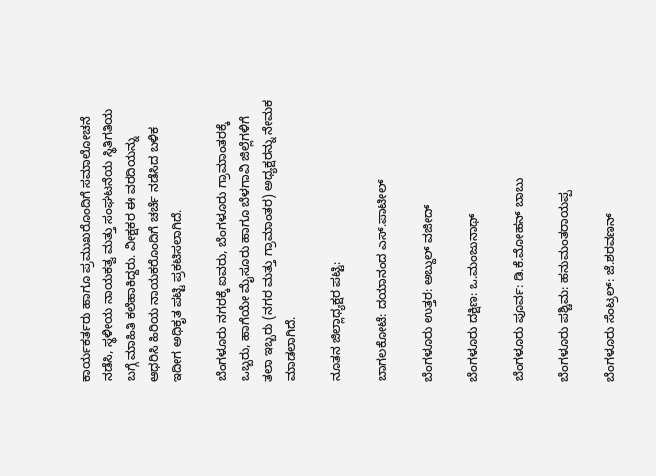ಕಾರ್ಯಕರ್ತರು ಹಾಗೂ ಪ್ರಮುಖರೊಂದಿಗೆ ಸಮಾಲೋಚನೆ ನಡೆಸಿ, ಸ್ಥಳೀಯ ನಾಯಕತ್ವ ಮತ್ತು ಸಂಘಟನೆಯ ಸ್ಥಿತಿಗತಿಯ ಬಗ್ಗೆ ಮಾಹಿತಿ ಕಲೆಹಾಕಿದ್ದರು. ವೀಕ್ಷಕರ ಈ ವರದಿಯನ್ನು ಆಧರಿಸಿ ಹಿರಿಯ ನಾಯಕರೊಂದಿಗೆ ಚರ್ಚೆ ನಡೆಸಿದ ಬಳಿಕ ಇದೀಗ ಅಧಿಕೃತ ಪಟ್ಟಿ ಪ್ರಕಟಿಸಲಾಗಿದೆ.

ಬೆಂಗಳೂರು ನಗರಕ್ಕೆ ಐವರು, ಬೆಂಗಳೂರು ಗ್ರಾಮಾಂತರಕ್ಕೆ ಒಬ್ಬರು, ಹಾಗೆಯೇ ಮೈಸೂರು ಹಾಗೂ ಬೆಳಗಾವಿ ಜಿಲ್ಲೆಗಳಿಗೆ ತಲಾ ಇಬ್ಬರು (ನಗರ ಮತ್ತು ಗ್ರಾಮಾಂತರ) ಅಧ್ಯಕ್ಷರನ್ನು ನೇಮಕ ಮಾಡಲಾಗಿದೆ.

ನೂತನ ಜಿಲ್ಲಾಧ್ಯಕ್ಷರ ಪಟ್ಟಿ:

ಬಾಗಲಕೋಟೆ: ದಯಾನಂದ ಎಸ್.ಪಾಟೀಲ್

ಬೆಂಗಳೂರು ಉತ್ತರ: ಅಬ್ದುಲ್ ವಜೀದ್

ಬೆಂಗಳೂರು ದಕ್ಷಿಣ: ಒ.ಮಂಜುನಾಥ್

ಬೆಂಗಳೂರು ಪೂರ್ವ: ಡಿ.ಕೆ.ಮೋಹನ್ ಬಾಬು

ಬೆಂಗಳೂರು ಪಶ್ಚಿಮ: ಹನುಮಂತರಾಯಪ್ಪ

ಬೆಂಗಳೂರು ಸೆಂಟ್ರಲ್: ಜೆ.ಶರವಣನ್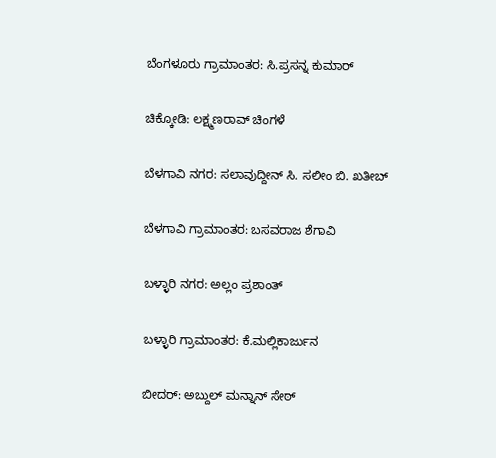ಬೆಂಗಳೂರು ಗ್ರಾಮಾಂತರ: ಸಿ.ಪ್ರಸನ್ನ ಕುಮಾರ್

ಚಿಕ್ಕೋಡಿ: ಲಕ್ಷ್ಮಣರಾವ್ ಚಿಂಗಳೆ

ಬೆಳಗಾವಿ ನಗರ: ಸಲಾವುದ್ದೀನ್ ಸಿ. ಸಲೀಂ ಬಿ. ಖತೀಬ್

ಬೆಳಗಾವಿ ಗ್ರಾಮಾಂತರ: ಬಸವರಾಜ ಶೆಗಾವಿ

ಬಳ್ಳಾರಿ ನಗರ: ಅಲ್ಲಂ ಪ್ರಶಾಂತ್

ಬಳ್ಳಾರಿ ಗ್ರಾಮಾಂತರ: ಕೆ.ಮಲ್ಲಿಕಾರ್ಜುನ

ಬೀದರ್: ಅಬ್ದುಲ್ ಮನ್ನಾನ್ ಸೇಠ್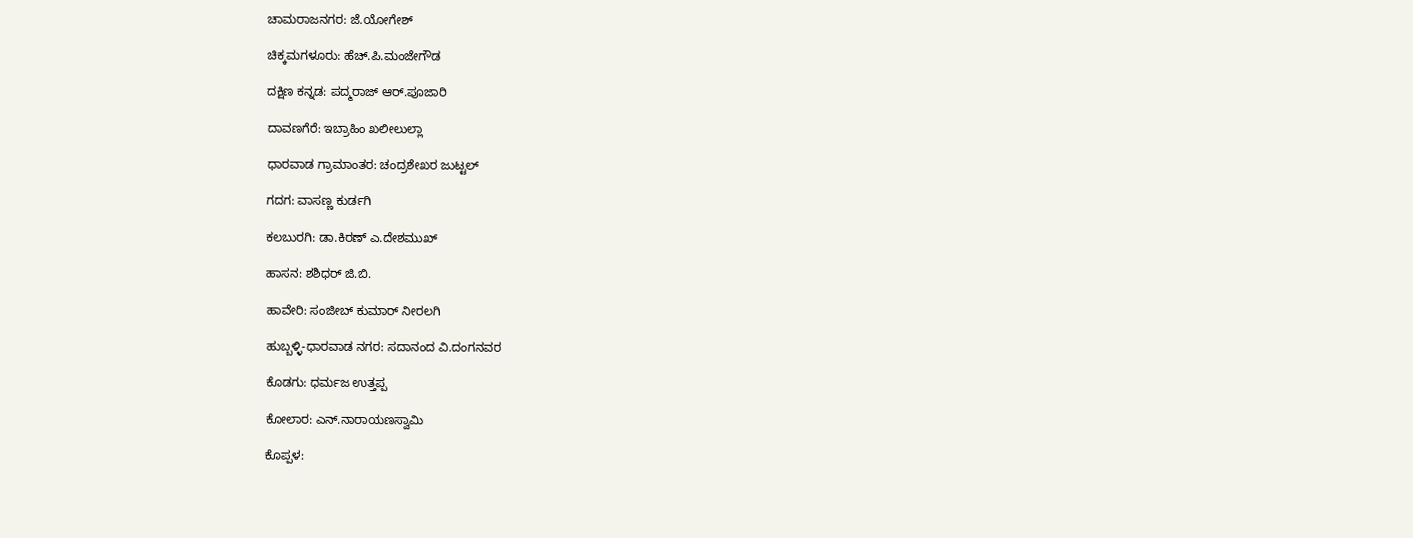ಚಾಮರಾಜನಗರ: ಜೆ.ಯೋಗೇಶ್

ಚಿಕ್ಕಮಗಳೂರು: ಹೆಚ್.ಪಿ.ಮಂಜೇಗೌಡ

ದಕ್ಷಿಣ ಕನ್ನಡ: ಪದ್ಮರಾಜ್ ಆರ್.ಪೂಜಾರಿ

ದಾವಣಗೆರೆ: ಇಬ್ರಾಹಿಂ ಖಲೀಲುಲ್ಲಾ

ಧಾರವಾಡ ಗ್ರಾಮಾಂತರ: ಚಂದ್ರಶೇಖರ ಜುಟ್ಟಲ್

ಗದಗ: ವಾಸಣ್ಣ ಕುರ್ಡಗಿ

ಕಲಬುರಗಿ: ಡಾ.ಕಿರಣ್ ಎ.ದೇಶಮುಖ್

ಹಾಸನ: ಶಶಿಧರ್ ಜಿ.ಬಿ.

ಹಾವೇರಿ: ಸಂಜೀಬ್ ಕುಮಾರ್ ನೀರಲಗಿ

ಹುಬ್ಬಳ್ಳಿ-ಧಾರವಾಡ ನಗರ: ಸದಾನಂದ ವಿ.ದಂಗನವರ

ಕೊಡಗು: ಧರ್ಮಜ ಉತ್ತಪ್ಪ

ಕೋಲಾರ: ಎನ್.ನಾರಾಯಣಸ್ವಾಮಿ

ಕೊಪ್ಪಳ: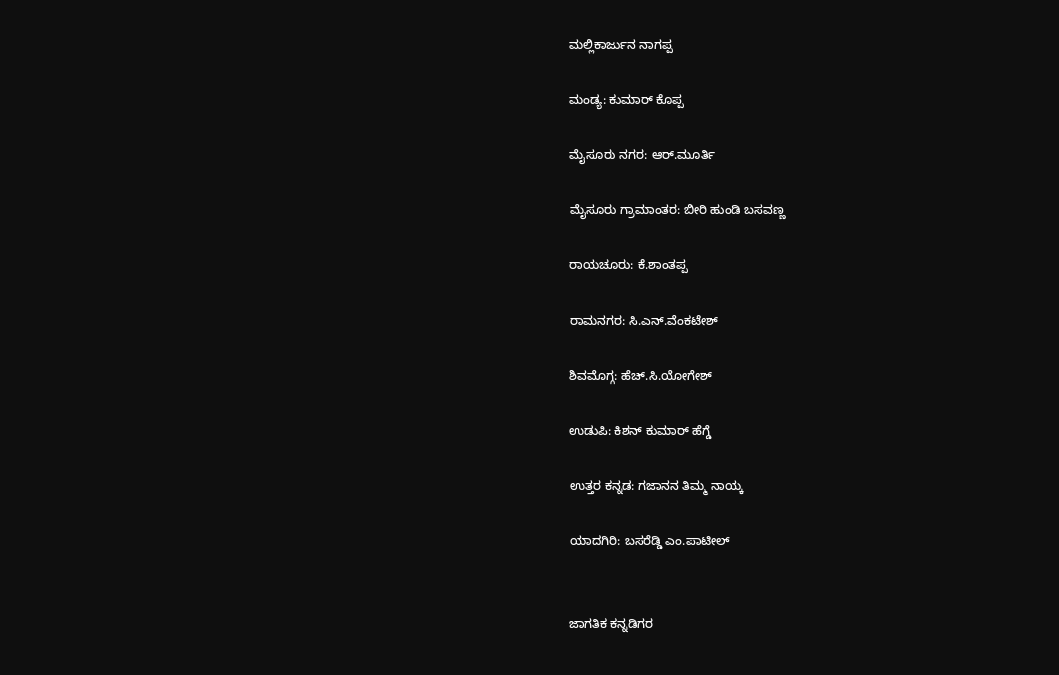ಮಲ್ಲಿಕಾರ್ಜುನ ನಾಗಪ್ಪ

ಮಂಡ್ಯ: ಕುಮಾರ್ ಕೊಪ್ಪ

ಮೈಸೂರು ನಗರ: ಆರ್.ಮೂರ್ತಿ

ಮೈಸೂರು ಗ್ರಾಮಾಂತರ: ಬೀರಿ ಹುಂಡಿ ಬಸವಣ್ಣ

ರಾಯಚೂರು: ಕೆ.ಶಾಂತಪ್ಪ

ರಾಮನಗರ: ಸಿ.ಎನ್.ವೆಂಕಟೇಶ್

ಶಿವಮೊಗ್ಗ: ಹೆಚ್.ಸಿ.ಯೋಗೇಶ್

ಉಡುಪಿ: ಕಿಶನ್ ಕುಮಾರ್ ಹೆಗ್ಡೆ

ಉತ್ತರ ಕನ್ನಡ: ಗಜಾನನ ತಿಮ್ಮ ನಾಯ್ಕ

ಯಾದಗಿರಿ: ಬಸರೆಡ್ಡಿ ಎಂ.ಪಾಟೀಲ್


ಜಾಗತಿಕ ಕನ್ನಡಿಗರ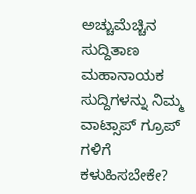ಅಚ್ಚುಮೆಚ್ಚಿನ ಸುದ್ದಿತಾಣ ಮಹಾನಾಯಕ ಸುದ್ದಿಗಳನ್ನು ನಿಮ್ಮ ವಾಟ್ಸಾಪ್ ಗ್ರೂಪ್ ಗಳಿಗೆ ಕಳುಹಿಸಬೇಕೇ?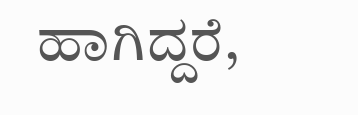ಹಾಗಿದ್ದರೆ,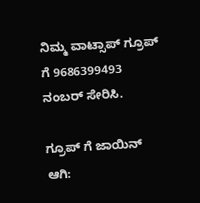ನಿಮ್ಮ ವಾಟ್ಸಾಪ್ ಗ್ರೂಪ್ ಗೆ 9686399493 ನಂಬರ್ ಸೇರಿಸಿ.

ಗ್ರೂಪ್ ಗೆ ಜಾಯಿನ್ ಆಗಿ: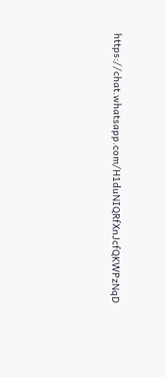https://chat.whatsapp.com/H1duNIQRfXnJcfQKWPzNqD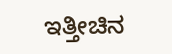ಇತ್ತೀಚಿನ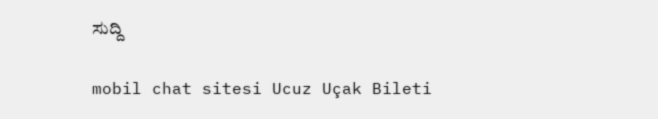ಸುದ್ದಿ

mobil chat sitesi Ucuz Uçak Bileti